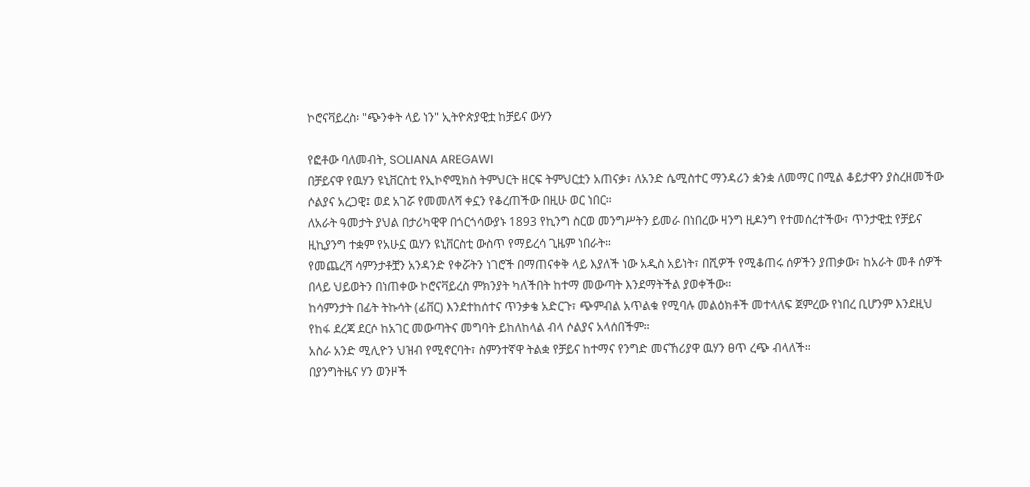ኮሮናቫይረስ፡ "ጭንቀት ላይ ነን" ኢትዮጵያዊቷ ከቻይና ውሃን

የፎቶው ባለመብት, SOLIANA AREGAWI
በቻይናዋ የዉሃን ዩኒቨርስቲ የኢኮኖሚክስ ትምህርት ዘርፍ ትምህርቷን አጠናቃ፣ ለአንድ ሴሚስተር ማንዳሪን ቋንቋ ለመማር በሚል ቆይታዋን ያስረዘመችው ሶልያና አረጋዊ፤ ወደ አገሯ የመመለሻ ቀኗን የቆረጠችው በዚሁ ወር ነበር።
ለአራት ዓመታት ያህል በታሪካዊዋ በጎርጎሳውያኑ 1893 የኪንግ ስርወ መንግሥትን ይመራ በነበረው ዛንግ ዚዶንግ የተመሰረተችው፣ ጥንታዊቷ የቻይና ዚኪያንግ ተቋም የአሁኗ ዉሃን ዩኒቨርስቲ ውስጥ የማይረሳ ጊዜም ነበራት።
የመጨረሻ ሳምንታቶቿን አንዳንድ የቀሯትን ነገሮች በማጠናቀቅ ላይ እያለች ነው አዲስ አይነት፣ በሺዎች የሚቆጠሩ ሰዎችን ያጠቃው፣ ከአራት መቶ ሰዎች በላይ ህይወትን በነጠቀው ኮሮናቫይረስ ምክንያት ካለችበት ከተማ መውጣት እንደማትችል ያወቀችው።
ከሳምንታት በፊት ትኩሳት (ፊቨር) እንደተከሰተና ጥንቃቄ አድርጉ፣ ጭምብል አጥልቁ የሚባሉ መልዕክቶች መተላለፍ ጀምረው የነበረ ቢሆንም እንደዚህ የከፋ ደረጃ ደርሶ ከአገር መውጣትና መግባት ይከለከላል ብላ ሶልያና አላሰበችም።
አስራ አንድ ሚሊዮን ህዝብ የሚኖርባት፣ ስምንተኛዋ ትልቋ የቻይና ከተማና የንግድ መናኸሪያዋ ዉሃን ፀጥ ረጭ ብላለች።
በያንግትዜና ሃን ወንዞች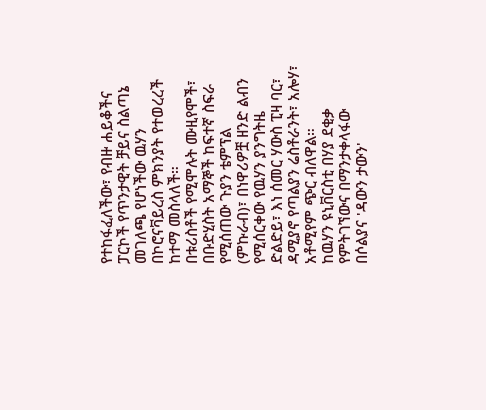የተከፋፈለችው፣ የብዙ ሐይቆችና ፓርኮች የጥንታዊት ቻይና ስልጣኔ መገለጫ የሆነችው ዉሃን በኮሮናቫይረስ ምክንያት የተወረረች ከተማ መስላለች።
በቱሪስቶች የሚሞሉት ሙዚየሞች፣ በቡድሂስት አማኞች ከፍተኛ ስፍራ የሚሰጠው ጉያን ቴምፕል (ምኩራብ)፣ በነዋሪዎቿ ዘንድ ልብን የሚሰርቀው የዉሃን ያንግትዜ ድልድይ፣ እነ ሰመር ሃውስ ፒዛ ባር፣ ዳሚያኖ የጣልያን ሬስቶራንት፣ አሎሃ፣ አቶሚየም ጭር ብለዋል።
ከዉሃን ዩኒቨርስቲ በሃያ ደቂቃ የምትገኘውና በማንታቀላፋው በሶልያና 'ዳውን ታውን'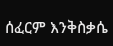ሰፈርም እንቅስቃሴ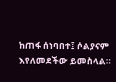ከጠፋ ሰነባበተ፤ ሶልያናም እየለመደችው ይመስላል።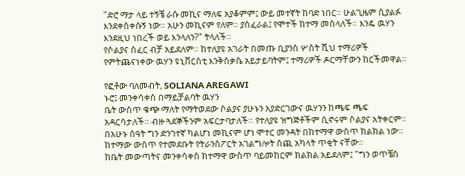"ድሮ ማታ ላይ ተኝቼ ራሱ መኪና ማለፍ አያቆምም፤ ውይ መተኛት ከባድ ነበር። ሁልጊዜም ሲያልፉ እንደቀሰቀሱኝ ነው። አሁን መኪናም የለም። ያስፈራል፤ የሞተች ከተማ መስላለች። እንዴ ዉሃን እንደዚህ ነበረች ወይ እንላለን?" ትላለች።
የሶልያና ሰፈር ብቻ አይደለም። ከተለያዩ አገራት በመጡ ቢያንስ ሦስት ሺህ ተማሪዎች የምትጨናነቀው ዉሃን ዩኒቨርስቲ እንቅስቃሴ አይታይባትም፤ ተማሪዎች ዶርማቸውን ከርችመዋል።

የፎቶው ባለመብት, SOLIANA AREGAWI
ኑሮ፤ መንቀሳቀስ በማይቻልባት ዉሃን
ቤት ውስጥ ቁጭ ማለት የማትወደው ሶልያና ያሁኑን አያድርገውና ዉሃንን ከጫፍ ጫፍ አዳርሳታለች። ብዙ ጓደኞችንም አፍርታባታለች። የተለያዩ ዝግጅቶችም ሲኖሩም ሶልያና አትቀርም።
በአሁኑ ሰዓት ግን ድንገተኛ ካልሆነ መኪናም ሆነ ሞተር መንዳት በከተማዋ ውስጥ ክልክል ነው። ከተማው ውስጥ የተመደቡት የትራንስፖርት አገልግሎት ሰጪ አካላት ጥቂት ናቸው።
ከቤት መውጣትና መንቀሳቀስ ከተማዋ ውስጥ ባይመከርም ክልክል አይደለም፤ "ግን ወጥቼስ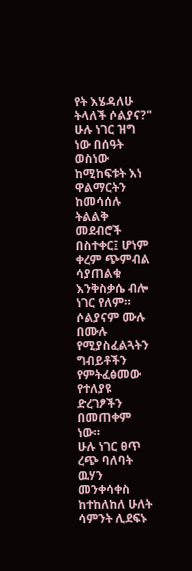የት እሄዳለሁ ትላለች ሶልያና?"
ሁሉ ነገር ዝግ ነው በሰዓት ወስነው ከሚከፍቱት እነ ዋልማርትን ከመሳሰሉ ትልልቅ መደብሮች በስተቀር፤ ሆነም ቀረም ጭምብል ሳያጠልቁ እንቅስቃሴ ብሎ ነገር የለም።
ሶልያናም ሙሉ በሙሉ የሚያስፈልጓትን ግብይቶችን የምትፈፅመው የተለያዩ ድረገፆችን በመጠቀም ነው።
ሁሉ ነገር ፀጥ ረጭ ባለባት ዉሃን መንቀሳቀስ ከተከለከለ ሁለት ሳምንት ሊደፍኑ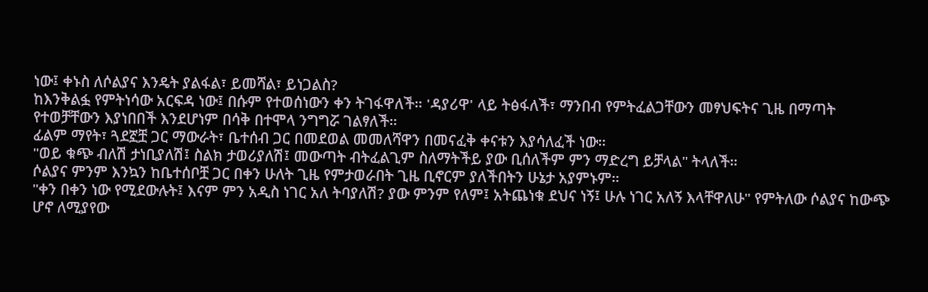ነው፤ ቀኑስ ለሶልያና እንዴት ያልፋል፣ ይመሻል፣ ይነጋልስ?
ከእንቅልፏ የምትነሳው አርፍዳ ነው፤ በሱም የተወሰነውን ቀን ትገፋዋለች። 'ዳያሪዋ' ላይ ትፅፋለች፣ ማንበብ የምትፈልጋቸውን መፃህፍትና ጊዜ በማጣት የተወቻቸውን እያነበበች እንደሆነም በሳቅ በተሞላ ንግግሯ ገልፃለች።
ፊልም ማየት፣ ጓደኟቿ ጋር ማውራት፣ ቤተሰብ ጋር በመደወል መመለሻዋን በመናፈቅ ቀናቱን እያሳለፈች ነው።
"ወይ ቁጭ ብለሽ ታነቢያለሽ፤ ስልክ ታወሪያለሽ፤ መውጣት ብትፈልጊም ስለማትችይ ያው ቢሰለችም ምን ማድረግ ይቻላል" ትላለች።
ሶልያና ምንም እንኳን ከቤተሰቦቿ ጋር በቀን ሁለት ጊዜ የምታወራበት ጊዜ ቢኖርም ያለችበትን ሁኔታ አያምኑም።
"ቀን በቀን ነው የሚደውሉት፤ እናም ምን አዲስ ነገር አለ ትባያለሽ? ያው ምንም የለም፤ አትጨነቁ ደህና ነኝ፤ ሁሉ ነገር አለኝ እላቸዋለሁ" የምትለው ሶልያና ከውጭ ሆኖ ለሚያየው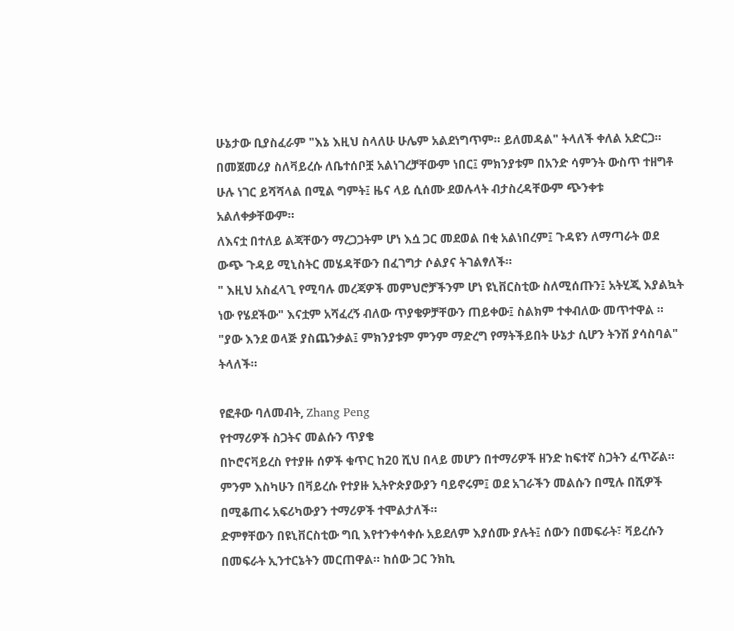ሁኔታው ቢያስፈራም "እኔ እዚህ ስላለሁ ሁሌም አልደነግጥም። ይለመዳል" ትላለች ቀለል አድርጋ።
በመጀመሪያ ስለቫይረሱ ለቤተሰቦቿ አልነገረቻቸውም ነበር፤ ምክንያቱም በአንድ ሳምንት ውስጥ ተዘግቶ ሁሉ ነገር ይሻሻላል በሚል ግምት፤ ዜና ላይ ሲሰሙ ደወሉላት ብታስረዳቸውም ጭንቀቱ አልለቀቃቸውም።
ለእናቷ በተለይ ልጃቸውን ማረጋጋትም ሆነ እሷ ጋር መደወል በቂ አልነበረም፤ ጉዳዩን ለማጣራት ወደ ውጭ ጉዳይ ሚኒስትር መሄዳቸውን በፈገግታ ሶልያና ትገልፃለች።
" እዚህ አስፈላጊ የሚባሉ መረጃዎች መምህሮቻችንም ሆነ ዩኒቨርስቲው ስለሚሰጡን፤ አትሂጂ እያልኳት ነው የሄደችው" እናቷም አሻፈረኝ ብለው ጥያቄዎቻቸውን ጠይቀው፤ ስልክም ተቀብለው መጥተዋል ።
"ያው እንደ ወላጅ ያስጨንቃል፤ ምክንያቱም ምንም ማድረግ የማትችይበት ሁኔታ ሲሆን ትንሽ ያሳስባል" ትላለች።

የፎቶው ባለመብት, Zhang Peng
የተማሪዎች ስጋትና መልሱን ጥያቄ
በኮሮናቫይረስ የተያዙ ሰዎች ቁጥር ከ20 ሺህ በላይ መሆን በተማሪዎች ዘንድ ከፍተኛ ስጋትን ፈጥሯል። ምንም እስካሁን በቫይረሱ የተያዙ ኢትዮጵያውያን ባይኖሩም፤ ወደ አገራችን መልሱን በሚሉ በሺዎች በሚቆጠሩ አፍሪካውያን ተማሪዎች ተሞልታለች።
ድምፃቸውን በዩኒቨርስቲው ግቢ እየተንቀሳቀሱ አይደለም እያሰሙ ያሉት፤ ሰውን በመፍራት፣ ቫይረሱን በመፍራት ኢንተርኔትን መርጠዋል። ከሰው ጋር ንክኪ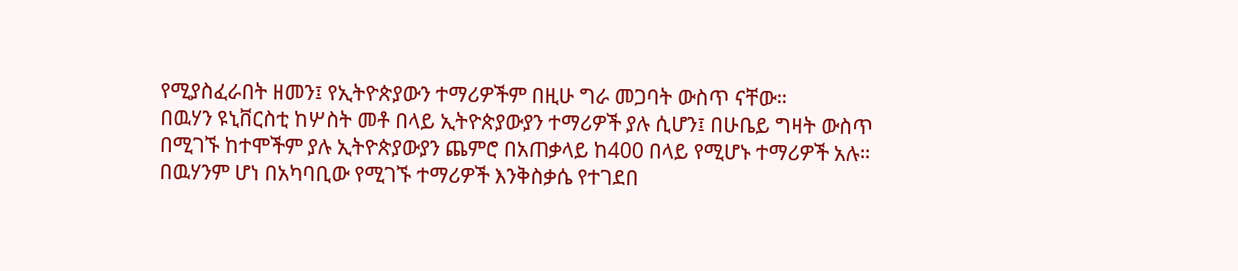የሚያስፈራበት ዘመን፤ የኢትዮጵያውን ተማሪዎችም በዚሁ ግራ መጋባት ውስጥ ናቸው።
በዉሃን ዩኒቨርስቲ ከሦስት መቶ በላይ ኢትዮጵያውያን ተማሪዎች ያሉ ሲሆን፤ በሁቤይ ግዛት ውስጥ በሚገኙ ከተሞችም ያሉ ኢትዮጵያውያን ጨምሮ በአጠቃላይ ከ400 በላይ የሚሆኑ ተማሪዎች አሉ።
በዉሃንም ሆነ በአካባቢው የሚገኙ ተማሪዎች እንቅስቃሴ የተገደበ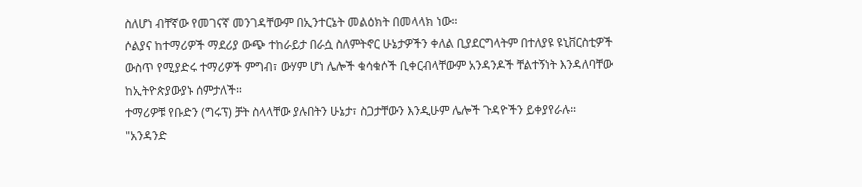ስለሆነ ብቸኛው የመገናኛ መንገዳቸውም በኢንተርኔት መልዕክት በመላላክ ነው።
ሶልያና ከተማሪዎች ማደሪያ ውጭ ተከራይታ በራሷ ስለምትኖር ሁኔታዎችን ቀለል ቢያደርግላትም በተለያዩ ዩኒቨርስቲዎች ውስጥ የሚያድሩ ተማሪዎች ምግብ፣ ውሃም ሆነ ሌሎች ቁሳቁሶች ቢቀርብላቸውም አንዳንዶች ቸልተኝነት እንዳለባቸው ከኢትዮጵያውያኑ ሰምታለች።
ተማሪዎቹ የቡድን (ግሩፕ) ቻት ስላላቸው ያሉበትን ሁኔታ፣ ስጋታቸውን እንዲሁም ሌሎች ጉዳዮችን ይቀያየራሉ።
"አንዳንድ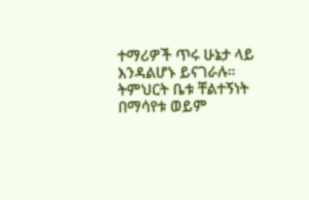ተማሪዎች ጥሩ ሁኔታ ላይ እንዳልሆኑ ይናገራሉ። ትምህርት ቤቱ ቸልተኝነት በማሳየቱ ወይም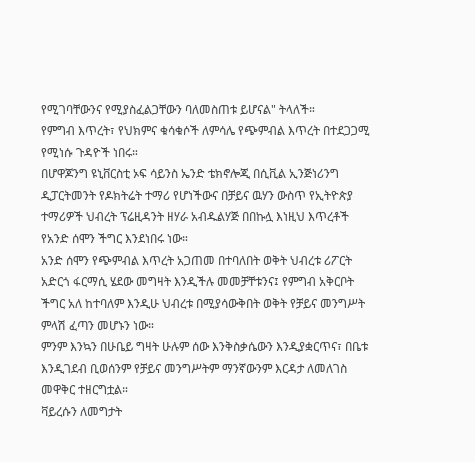የሚገባቸውንና የሚያስፈልጋቸውን ባለመስጠቱ ይሆናል" ትላለች።
የምግብ እጥረት፣ የህክምና ቁሳቁሶች ለምሳሌ የጭምብል እጥረት በተደጋጋሚ የሚነሱ ጉዳዮች ነበሩ።
በሆዋጆንግ ዩኒቨርስቲ ኦፍ ሳይንስ ኤንድ ቴክኖሎጂ በሲቪል ኢንጅነሪንግ ዲፓርትመንት የዶክትሬት ተማሪ የሆነችውና በቻይና ዉሃን ውስጥ የኢትዮጵያ ተማሪዎች ህብረት ፕሬዚዳንት ዘሃራ አብዱልሃጅ በበኩሏ እነዚህ እጥረቶች የአንድ ሰሞን ችግር እንደነበሩ ነው።
አንድ ሰሞን የጭምብል እጥረት አጋጠመ በተባለበት ወቅት ህብረቱ ሪፖርት አድርጎ ፋርማሲ ሄደው መግዛት እንዲችሉ መመቻቸቱንና፤ የምግብ አቅርቦት ችግር አለ ከተባለም እንዲሁ ህብረቱ በሚያሳውቅበት ወቅት የቻይና መንግሥት ምላሽ ፈጣን መሆኑን ነው።
ምንም እንኳን በሁቤይ ግዛት ሁሉም ሰው እንቅስቃሴውን እንዲያቋርጥና፣ በቤቱ እንዲገደብ ቢወሰንም የቻይና መንግሥትም ማንኛውንም እርዳታ ለመለገስ መዋቅር ተዘርግቷል።
ቫይረሱን ለመግታት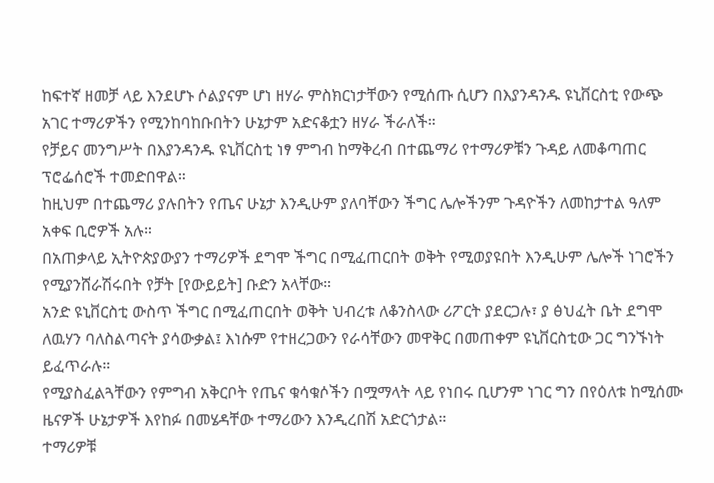ከፍተኛ ዘመቻ ላይ እንደሆኑ ሶልያናም ሆነ ዘሃራ ምስክርነታቸውን የሚሰጡ ሲሆን በእያንዳንዱ ዩኒቨርስቲ የውጭ አገር ተማሪዎችን የሚንከባከቡበትን ሁኔታም አድናቆቷን ዘሃራ ችራለች።
የቻይና መንግሥት በእያንዳንዱ ዩኒቨርስቲ ነፃ ምግብ ከማቅረብ በተጨማሪ የተማሪዎቹን ጉዳይ ለመቆጣጠር ፕሮፌሰሮች ተመድበዋል።
ከዚህም በተጨማሪ ያሉበትን የጤና ሁኔታ እንዲሁም ያለባቸውን ችግር ሌሎችንም ጉዳዮችን ለመከታተል ዓለም አቀፍ ቢሮዎች አሉ።
በአጠቃላይ ኢትዮጵያውያን ተማሪዎች ደግሞ ችግር በሚፈጠርበት ወቅት የሚወያዩበት እንዲሁም ሌሎች ነገሮችን የሚያንሸራሽሩበት የቻት [የውይይት] ቡድን አላቸው።
አንድ ዩኒቨርስቲ ውስጥ ችግር በሚፈጠርበት ወቅት ህብረቱ ለቆንስላው ሪፖርት ያደርጋሉ፣ ያ ፅህፈት ቤት ደግሞ ለዉሃን ባለስልጣናት ያሳውቃል፤ እነሱም የተዘረጋውን የራሳቸውን መዋቅር በመጠቀም ዩኒቨርስቲው ጋር ግንኙነት ይፈጥራሉ።
የሚያስፈልጓቸውን የምግብ አቅርቦት የጤና ቁሳቁሶችን በሟማላት ላይ የነበሩ ቢሆንም ነገር ግን በየዕለቱ ከሚሰሙ ዜናዎች ሁኔታዎች እየከፉ በመሄዳቸው ተማሪውን እንዲረበሽ አድርጎታል።
ተማሪዎቹ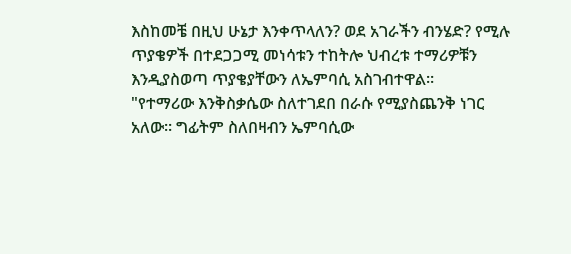እስከመቼ በዚህ ሁኔታ እንቀጥላለን? ወደ አገራችን ብንሄድ? የሚሉ ጥያቄዎች በተደጋጋሚ መነሳቱን ተከትሎ ህብረቱ ተማሪዎቹን እንዲያስወጣ ጥያቄያቸውን ለኤምባሲ አስገብተዋል።
"የተማሪው እንቅስቃሴው ስለተገደበ በራሱ የሚያስጨንቅ ነገር አለው። ግፊትም ስለበዛብን ኤምባሲው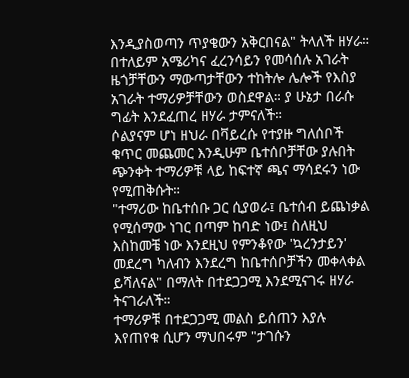እንዲያስወጣን ጥያቄውን አቅርበናል" ትላለች ዘሃራ።
በተለይም አሜሪካና ፈረንሳይን የመሳሰሉ አገራት ዜጎቻቸውን ማውጣታቸውን ተከትሎ ሌሎች የእስያ አገራት ተማሪዎቻቸውን ወስደዋል። ያ ሁኔታ በራሱ ግፊት እንደፈጠረ ዘሃራ ታምናለች።
ሶልያናም ሆነ ዘህራ በቫይረሱ የተያዙ ግለሰቦች ቁጥር መጨመር እንዲሁም ቤተሰቦቻቸው ያሉበት ጭንቀት ተማሪዎቹ ላይ ከፍተኛ ጫና ማሳደሩን ነው የሚጠቅሱት።
"ተማሪው ከቤተሰቡ ጋር ሲያወራ፤ ቤተሰብ ይጨነቃል የሚሰማው ነገር በጣም ከባድ ነው፤ ስለዚህ እስከመቼ ነው እንደዚህ የምንቆየው 'ኳረንታይን' መደረግ ካለብን እንደረግ ከቤተሰቦቻችን መቀላቀል ይሻለናል" በማለት በተደጋጋሚ እንደሚናገሩ ዘሃራ ትናገራለች።
ተማሪዎቹ በተደጋጋሚ መልስ ይሰጠን እያሉ እየጠየቁ ሲሆን ማህበሩም "ታገሱን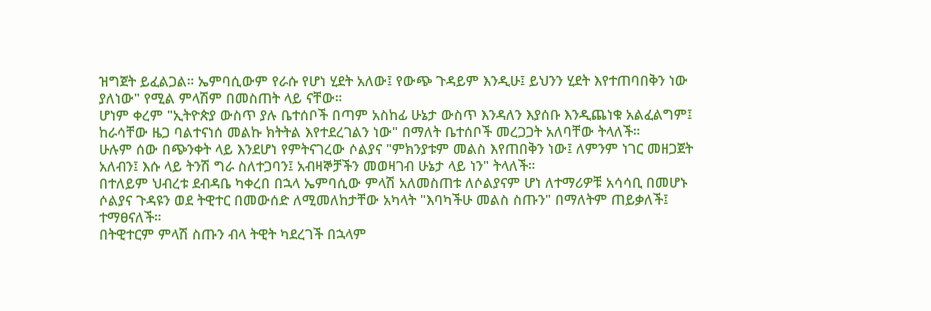ዝግጀት ይፈልጋል። ኤምባሲውም የራሱ የሆነ ሂደት አለው፤ የውጭ ጉዳይም እንዲሁ፤ ይህንን ሂደት እየተጠባበቅን ነው ያለነው" የሚል ምላሽም በመስጠት ላይ ናቸው።
ሆነም ቀረም "ኢትዮጵያ ውስጥ ያሉ ቤተሰቦች በጣም አስከፊ ሁኔታ ውስጥ እንዳለን እያሰቡ እንዲጨነቁ አልፈልግም፤ ከራሳቸው ዜጋ ባልተናነሰ መልኩ ክትትል እየተደረገልን ነው" በማለት ቤተሰቦች መረጋጋት አለባቸው ትላለች።
ሁሉም ሰው በጭንቀት ላይ እንደሆነ የምትናገረው ሶልያና "ምክንያቱም መልስ እየጠበቅን ነው፤ ለምንም ነገር መዘጋጀት አለብን፤ እሱ ላይ ትንሽ ግራ ስለተጋባን፤ አብዛኞቻችን መወዛገብ ሁኔታ ላይ ነን" ትላለች።
በተለይም ህብረቱ ደብዳቤ ካቀረበ በኋላ ኤምባሲው ምላሽ አለመስጠቱ ለሶልያናም ሆነ ለተማሪዎቹ አሳሳቢ በመሆኑ ሶልያና ጉዳዩን ወደ ትዊተር በመውሰድ ለሚመለከታቸው አካላት "እባካችሁ መልስ ስጡን" በማለትም ጠይቃለች፤ ተማፀናለች።
በትዊተርም ምላሽ ስጡን ብላ ትዊት ካደረገች በኋላም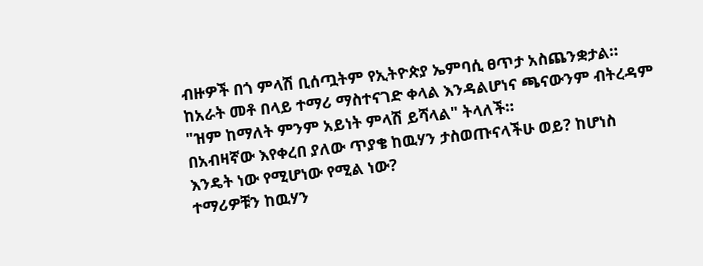ብዙዎች በጎ ምላሽ ቢሰጧትም የኢትዮጵያ ኤምባሲ ፀጥታ አስጨንቋታል። ከአራት መቶ በላይ ተማሪ ማስተናገድ ቀላል እንዳልሆነና ጫናውንም ብትረዳም "ዝም ከማለት ምንም አይነት ምላሽ ይሻላል" ትላለች።
በአብዛኛው እየቀረበ ያለው ጥያቄ ከዉሃን ታስወጡናላችሁ ወይ? ከሆነስ እንዴት ነው የሚሆነው የሚል ነው?
ተማሪዎቹን ከዉሃን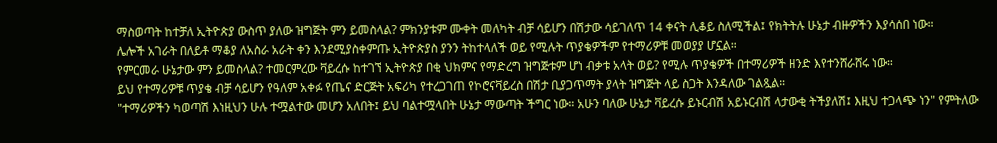ማስወጣት ከተቻለ ኢትዮጵያ ውስጥ ያለው ዝግጅት ምን ይመስላል? ምክንያቱም ሙቀት መለካት ብቻ ሳይሆን በሽታው ሳይገለጥ 14 ቀናት ሊቆይ ስለሚችል፤ የክትትሉ ሁኔታ ብዙዎችን እያሳሰበ ነው።
ሌሎች አገራት በለይቶ ማቆያ ለአስራ አራት ቀን እንደሚያስቀምጡ ኢትዮጵያስ ያንን ትከተላለች ወይ የሚሉት ጥያቄዎችም የተማሪዎቹ መወያያ ሆኗል።
የምርመራ ሁኔታው ምን ይመስላል? ተመርምረው ቫይረሱ ከተገኘ ኢትዮጵያ በቂ ህክምና የማድረግ ዝግጅቱም ሆነ ብቃቱ አላት ወይ? የሚሉ ጥያቄዎች በተማሪዎች ዘንድ እየተንሸራሸሩ ነው።
ይህ የተማሪዎቹ ጥያቄ ብቻ ሳይሆን የዓለም አቀፉ የጤና ድርጅት አፍሪካ የተረጋገጠ የኮሮናቫይረስ በሽታ ቢያጋጥማት ያላት ዝግጅት ላይ ስጋት እንዳለው ገልጿል።
"ተማሪዎችን ካወጣሽ እነዚህን ሁሉ ተሟልተው መሆን አለበት፤ ይህ ባልተሟላበት ሁኔታ ማውጣት ችግር ነው። አሁን ባለው ሁኔታ ቫይረሱ ይኑርብሽ አይኑርብሽ ላታውቂ ትችያለሽ፤ እዚህ ተጋላጭ ነን" የምትለው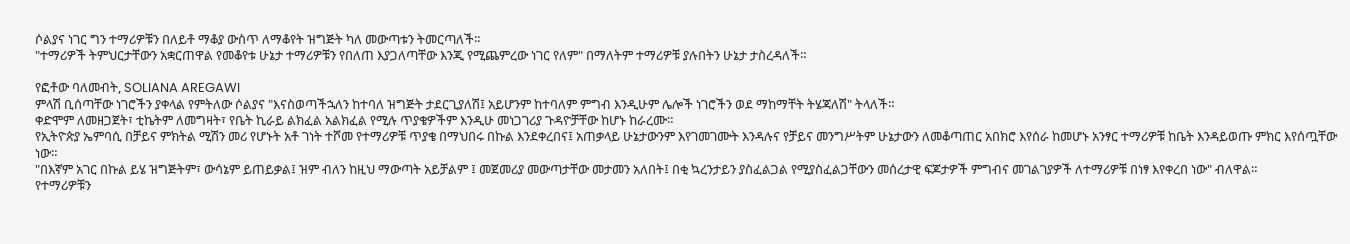ሶልያና ነገር ግን ተማሪዎቹን በለይቶ ማቆያ ውስጥ ለማቆየት ዝግጅት ካለ መውጣቱን ትመርጣለች።
"ተማሪዎች ትምህርታቸውን አቋርጠዋል የመቆየቱ ሁኔታ ተማሪዎቹን የበለጠ እያጋለጣቸው እንጂ የሚጨምረው ነገር የለም" በማለትም ተማሪዎቹ ያሉበትን ሁኔታ ታስረዳለች።

የፎቶው ባለመብት, SOLIANA AREGAWI
ምላሽ ቢሰጣቸው ነገሮችን ያቀላል የምትለው ሶልያና "እናስወጣችኋለን ከተባለ ዝግጅት ታደርጊያለሽ፤ አይሆንም ከተባለም ምግብ እንዲሁም ሌሎች ነገሮችን ወደ ማከማቸት ትሄጃለሽ" ትላለች።
ቀድሞም ለመዘጋጀት፣ ቲኬትም ለመግዛት፣ የቤት ኪራይ ልክፈል አልክፈል የሚሉ ጥያቄዎችም እንዲሁ መነጋገሪያ ጉዳዮቻቸው ከሆኑ ከራረሙ።
የኢትዮጵያ ኤምባሲ በቻይና ምክትል ሚሽን መሪ የሆኑት አቶ ገነት ተሾመ የተማሪዎቹ ጥያቄ በማህበሩ በኩል እንደቀረበና፤ አጠቃላይ ሁኔታውንም እየገመገሙት እንዳሉና የቻይና መንግሥትም ሁኔታውን ለመቆጣጠር አበክሮ እየሰራ ከመሆኑ አንፃር ተማሪዎቹ ከቤት እንዳይወጡ ምክር እየሰጧቸው ነው።
"በእኛም አገር በኩል ይሄ ዝግጅትም፣ ውሳኔም ይጠይቃል፤ ዝም ብለን ከዚህ ማውጣት አይቻልም ፤ መጀመሪያ መውጣታቸው መታመን አለበት፤ በቂ ኳረንታይን ያስፈልጋል የሚያስፈልጋቸውን መሰረታዊ ፍጆታዎች ምግብና መገልገያዎች ለተማሪዎቹ በነፃ እየቀረበ ነው" ብለዋል።
የተማሪዎቹን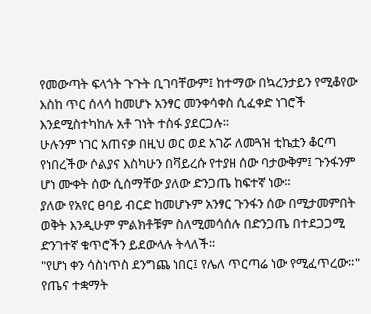የመውጣት ፍላጎት ጉጉት ቢገባቸውም፤ ከተማው በኳረንታይን የሚቆየው እስከ ጥር ሰላሳ ከመሆኑ አንፃር መንቀሳቀስ ሲፈቀድ ነገሮች እንደሚስተካከሉ አቶ ገነት ተስፋ ያደርጋሉ።
ሁሉንም ነገር አጠናቃ በዚህ ወር ወደ አገሯ ለመጓዝ ቲኬቷን ቆርጣ የነበረችው ሶልያና እስካሁን በቫይረሱ የተያዘ ሰው ባታውቅም፤ ጉንፋንም ሆነ ሙቀት ሰው ሲሰማቸው ያለው ድንጋጤ ከፍተኛ ነው።
ያለው የአየር ፀባይ ብርድ ከመሆኑም አንፃር ጉንፋን ሰው በሚታመምበት ወቅት እንዲሁም ምልክቶቹም ስለሚመሳሰሉ በድንጋጤ በተደጋጋሚ ድንገተኛ ቁጥሮችን ይደውላሉ ትላለች።
"የሆነ ቀን ሳስነጥስ ደንግጨ ነበር፤ የሌለ ጥርጣሬ ነው የሚፈጥረው።"
የጤና ተቋማት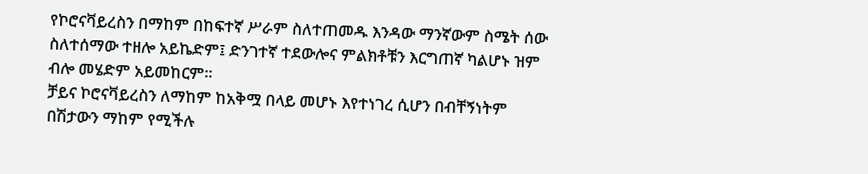የኮሮናቫይረስን በማከም በከፍተኛ ሥራም ስለተጠመዱ እንዳው ማንኛውም ስሜት ሰው ስለተሰማው ተዘሎ አይኬድም፤ ድንገተኛ ተደውሎና ምልክቶቹን እርግጠኛ ካልሆኑ ዝም ብሎ መሄድም አይመከርም።
ቻይና ኮሮናቫይረስን ለማከም ከአቅሟ በላይ መሆኑ እየተነገረ ሲሆን በብቸኝነትም በሽታውን ማከም የሚችሉ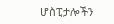ሆስፒታሎችን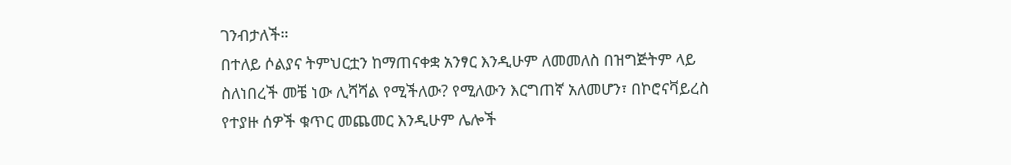ገንብታለች።
በተለይ ሶልያና ትምህርቷን ከማጠናቀቋ አንፃር እንዲሁም ለመመለስ በዝግጅትም ላይ ስለነበረች መቼ ነው ሊሻሻል የሚችለው? የሚለውን እርግጠኛ አለመሆን፣ በኮሮናቫይረስ የተያዙ ሰዎች ቁጥር መጨመር እንዲሁም ሌሎች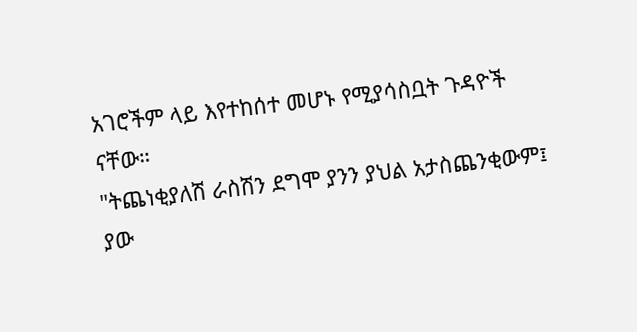አገሮችም ላይ እየተከሰተ መሆኑ የሚያሳስቧት ጉዳዮች ናቸው።
"ትጨነቂያለሽ ራስሽን ደግሞ ያንን ያህል አታስጨንቂውም፤ ያው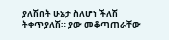ያለሽበት ሁኔታ ስለሆነ ችለሽ ትቀጥያለሽ። ያው መቆጣጠራቸው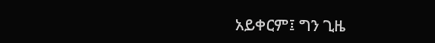አይቀርም፤ ግን ጊዜ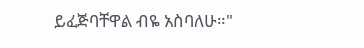ይፈጅባቸዋል ብዬ አስባለሁ።"